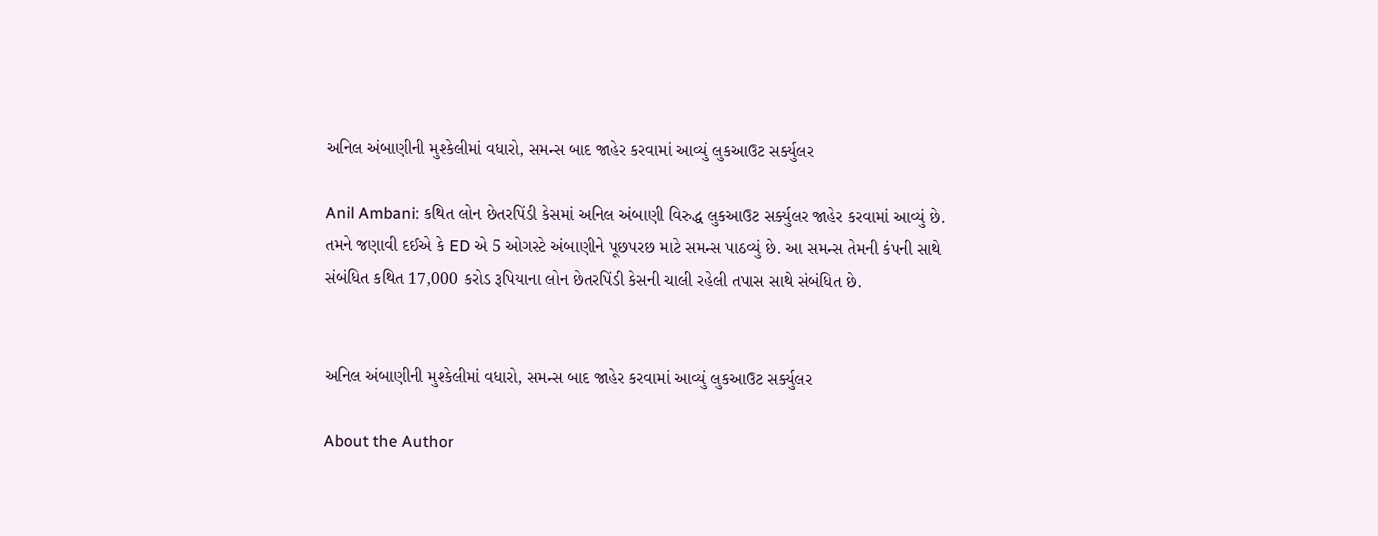અનિલ અંબાણીની મુશ્કેલીમાં વધારો, સમન્સ બાદ જાહેર કરવામાં આવ્યું લુકઆઉટ સર્ક્યુલર

Anil Ambani: કથિત લોન છેતરપિંડી કેસમાં અનિલ અંબાણી વિરુદ્ધ લુકઆઉટ સર્ક્યુલર જાહેર કરવામાં આવ્યું છે. તમને જણાવી દઈએ કે ED એ 5 ઓગસ્ટે અંબાણીને પૂછપરછ માટે સમન્સ પાઠવ્યું છે. આ સમન્સ તેમની કંપની સાથે સંબંધિત કથિત 17,000 કરોડ રૂપિયાના લોન છેતરપિંડી કેસની ચાલી રહેલી તપાસ સાથે સંબંધિત છે.


અનિલ અંબાણીની મુશ્કેલીમાં વધારો, સમન્સ બાદ જાહેર કરવામાં આવ્યું લુકઆઉટ સર્ક્યુલર

About the Author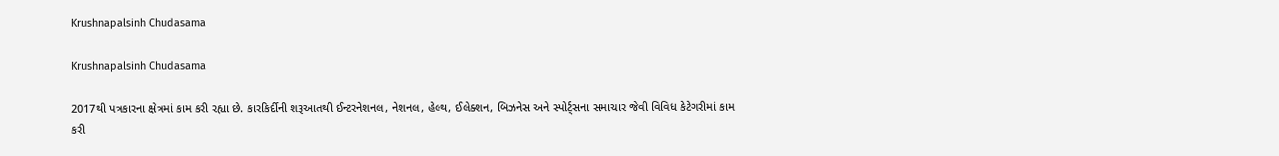Krushnapalsinh Chudasama

Krushnapalsinh Chudasama

2017થી પત્રકારના ક્ષેત્રમાં કામ કરી રહ્યા છે. કારકિર્દીની શરૂઆતથી ઈન્ટરનેશનલ, નેશનલ, હેલ્થ, ઈલેક્શન, બિઝનેસ અને સ્પોર્ટ્સના સમાચાર જેવી વિવિધ કેટેગરીમાં કામ કરી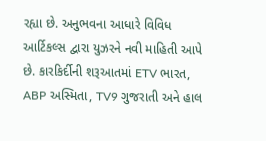રહ્યા છે. અનુભવના આધારે વિવિધ આર્ટિકલ્સ દ્વારા યુઝરને નવી માહિતી આપે છે. કારકિર્દીની શરૂઆતમાં ETV ભારત, ABP અસ્મિતા, TV9 ગુજરાતી અને હાલ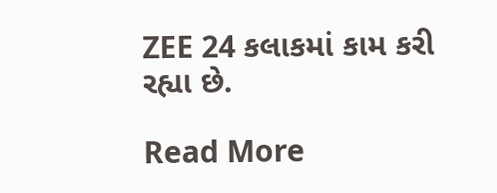ZEE 24 કલાકમાં કામ કરી રહ્યા છે.

Read More